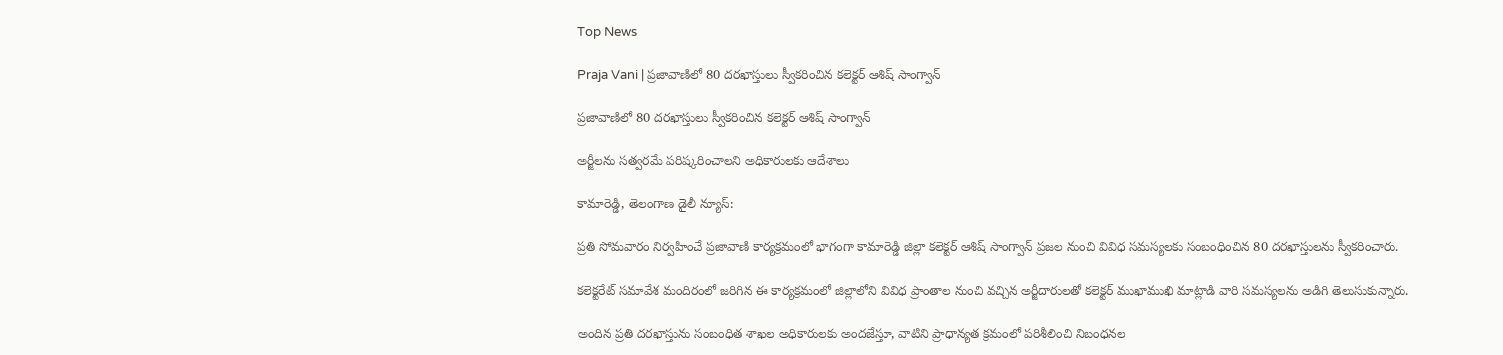Top News

Praja Vani | ప్రజావాణిలో 80 దరఖాస్తులు స్వీకరించిన కలెక్టర్ ఆశిష్ సాంగ్వాన్

ప్రజావాణిలో 80 దరఖాస్తులు స్వీకరించిన కలెక్టర్ ఆశిష్ సాంగ్వాన్

అర్జీలను సత్వరమే పరిష్కరించాలని అధికారులకు ఆదేశాలు

కామారెడ్డి, తెలంగాణ డైలీ న్యూస్:

ప్రతి సోమవారం నిర్వహించే ప్రజావాణి కార్యక్రమంలో భాగంగా కామారెడ్డి జిల్లా కలెక్టర్ ఆశిష్ సాంగ్వాన్ ప్రజల నుంచి వివిధ సమస్యలకు సంబంధించిన 80 దరఖాస్తులను స్వీకరించారు.

కలెక్టరేట్ సమావేశ మందిరంలో జరిగిన ఈ కార్యక్రమంలో జిల్లాలోని వివిధ ప్రాంతాల నుంచి వచ్చిన అర్జీదారులతో కలెక్టర్ ముఖాముఖి మాట్లాడి వారి సమస్యలను అడిగి తెలుసుకున్నారు.

అందిన ప్రతి దరఖాస్తును సంబంధిత శాఖల అధికారులకు అందజేస్తూ, వాటిని ప్రాధాన్యత క్రమంలో పరిశీలించి నిబంధనల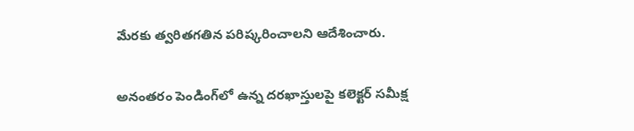మేరకు త్వరితగతిన పరిష్కరించాలని ఆదేశించారు.

అనంతరం పెండింగ్‌లో ఉన్న దరఖాస్తులపై కలెక్టర్ సమీక్ష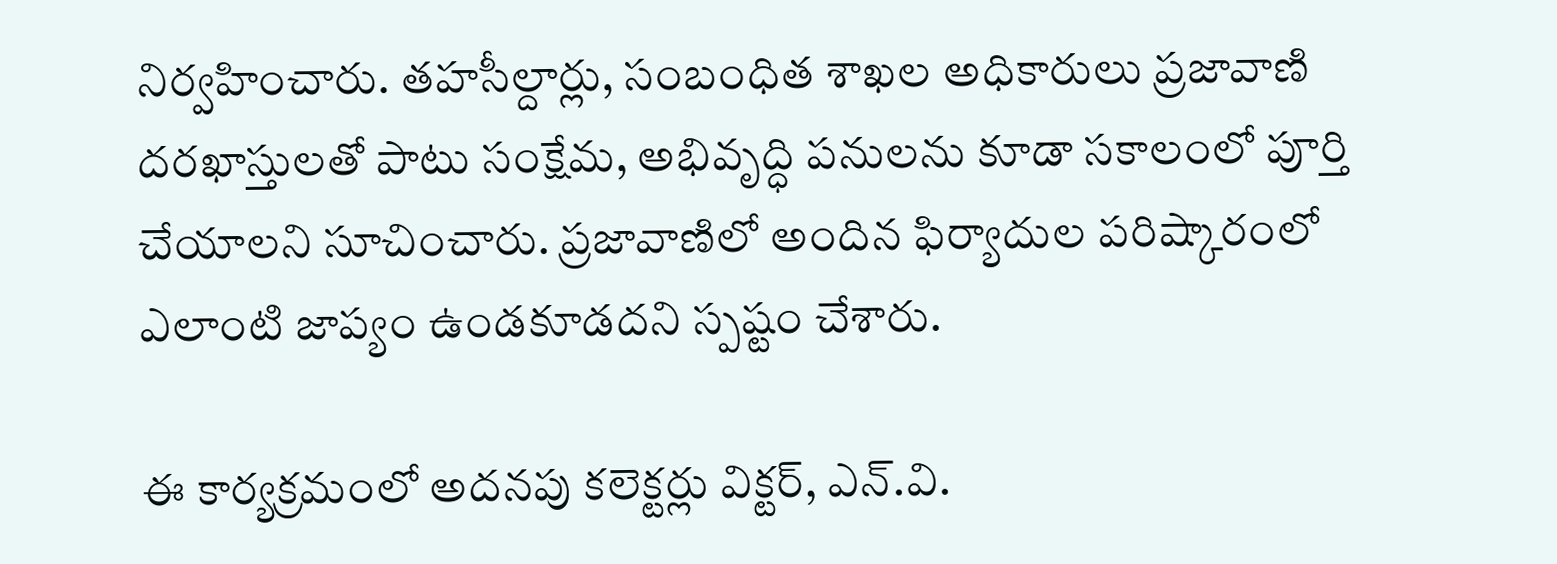నిర్వహించారు. తహసీల్దార్లు, సంబంధిత శాఖల అధికారులు ప్రజావాణి దరఖాస్తులతో పాటు సంక్షేమ, అభివృద్ధి పనులను కూడా సకాలంలో పూర్తి చేయాలని సూచించారు. ప్రజావాణిలో అందిన ఫిర్యాదుల పరిష్కారంలో ఎలాంటి జాప్యం ఉండకూడదని స్పష్టం చేశారు.

ఈ కార్యక్రమంలో అదనపు కలెక్టర్లు విక్టర్, ఎన్.వి.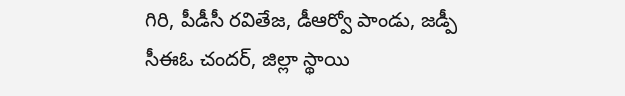గిరి, పీడీసీ రవితేజ, డీఆర్వో పాండు, జడ్పీ సీఈఓ చందర్, జిల్లా స్థాయి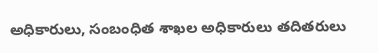అధికారులు, సంబంధిత శాఖల అధికారులు తదితరులు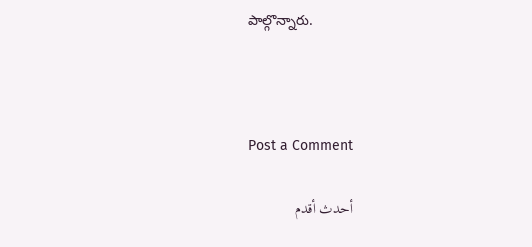పాల్గొన్నారు.



Post a Comment

أحدث أقدم